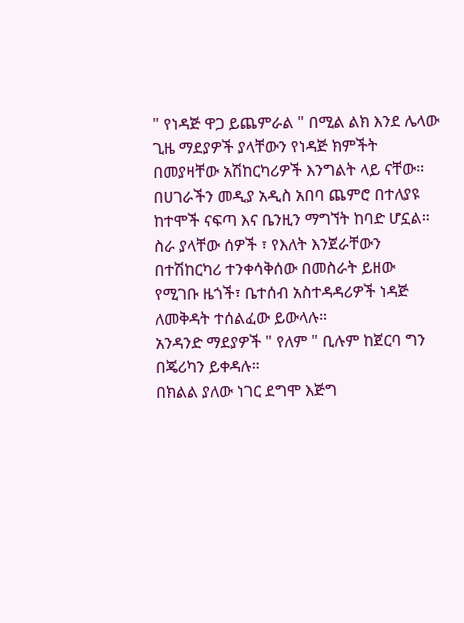" የነዳጅ ዋጋ ይጨምራል " በሚል ልክ እንደ ሌላው ጊዜ ማደያዎች ያላቸውን የነዳጅ ክምችት በመያዛቸው አሽከርካሪዎች እንግልት ላይ ናቸው።
በሀገራችን መዲያ አዲስ አበባ ጨምሮ በተለያዩ ከተሞች ናፍጣ እና ቤንዚን ማግኘት ከባድ ሆኗል።
ስራ ያላቸው ሰዎች ፣ የእለት እንጀራቸውን በተሽከርካሪ ተንቀሳቅሰው በመስራት ይዘው የሚገቡ ዜጎች፣ ቤተሰብ አስተዳዳሪዎች ነዳጅ ለመቅዳት ተሰልፈው ይውላሉ።
አንዳንድ ማደያዎች " የለም " ቢሉም ከጀርባ ግን በጄሪካን ይቀዳሉ።
በክልል ያለው ነገር ደግሞ እጅግ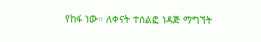የከፋ ነው። ለቀናት ተሰልፎ ነዳጅ ማግኘት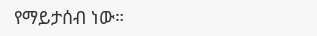የማይታሰብ ነው።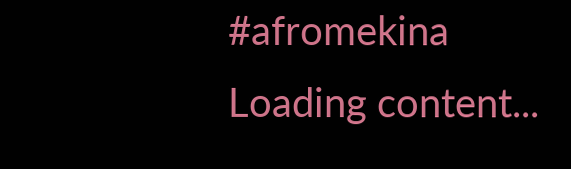#afromekina
Loading content...